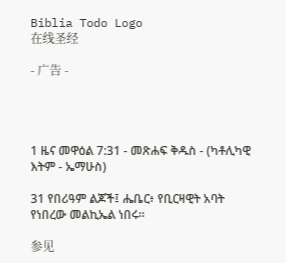Biblia Todo Logo
在线圣经

- 广告 -




1 ዜና መዋዕል 7:31 - መጽሐፍ ቅዱስ - (ካቶሊካዊ እትም - ኤማሁስ)

31 የበሪዓም ልጆች፤ ሔቤር፥ የቢርዛዊት አባት የነበረው መልኪኤል ነበሩ።

参见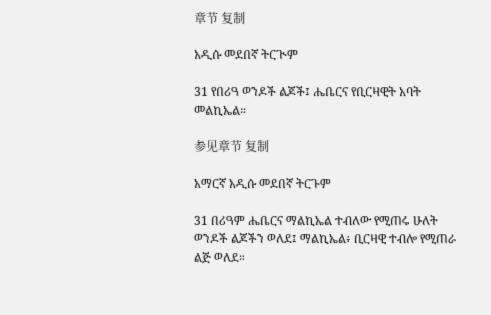章节 复制

አዲሱ መደበኛ ትርጒም

31 የበሪዓ ወንዶች ልጆች፤ ሔቤርና የቢርዛዊት አባት መልኪኤል።

参见章节 复制

አማርኛ አዲሱ መደበኛ ትርጉም

31 በሪዓም ሔቤርና ማልኪኤል ተብለው የሚጠሩ ሁለት ወንዶች ልጆችን ወለደ፤ ማልኪኤል፥ ቢርዛዊ ተብሎ የሚጠራ ልጅ ወለደ።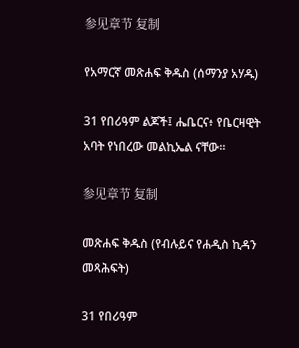参见章节 复制

የአማርኛ መጽሐፍ ቅዱስ (ሰማንያ አሃዱ)

31 የበሪዓም ልጆች፤ ሔቤርና፥ የቤርዛዊት አባት የነበረው መልኪኤል ናቸው።

参见章节 复制

መጽሐፍ ቅዱስ (የብሉይና የሐዲስ ኪዳን መጻሕፍት)

31 የበሪዓም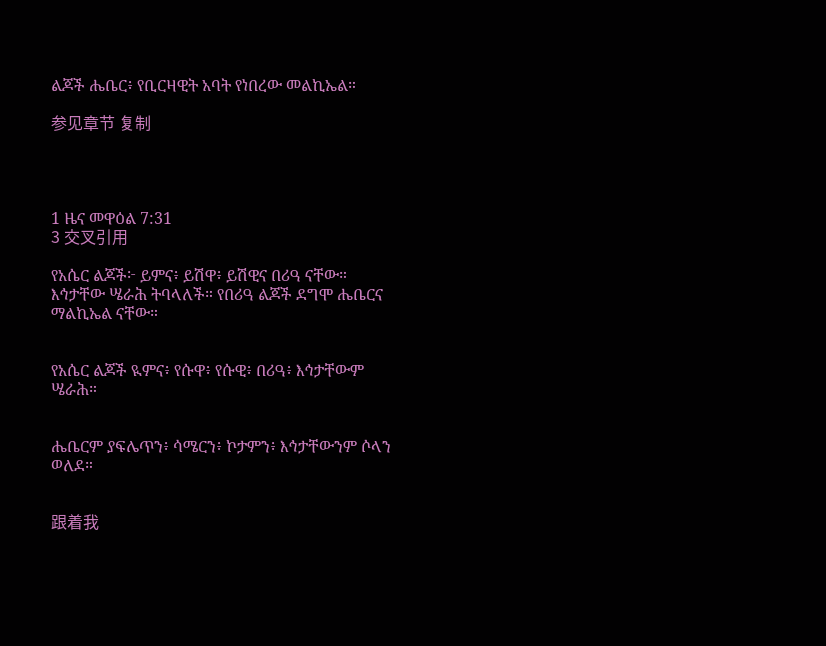ልጆች ሔቤር፥ የቢርዛዊት አባት የነበረው መልኪኤል።

参见章节 复制




1 ዜና መዋዕል 7:31
3 交叉引用

የአሴር ልጆች፦ ይምና፥ ይሽዋ፥ ይሽዊና በሪዓ ናቸው። እኅታቸው ሤራሕ ትባላለች። የበሪዓ ልጆች ደግሞ ሔቤርና ማልኪኤል ናቸው።


የአሴር ልጆች ዪምና፥ የሱዋ፥ የሱዊ፥ በሪዓ፥ እኅታቸውም ሤራሕ።


ሔቤርም ያፍሌጥን፥ ሳሜርን፥ ኮታምን፥ እኅታቸውንም ሶላን ወለደ።


跟着我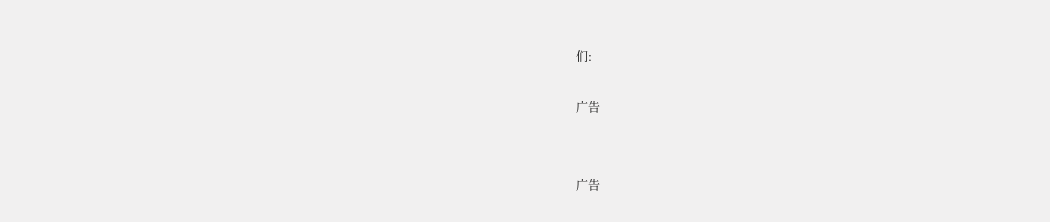们:

广告


广告